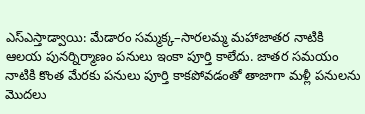ఎస్ఎస్తాడ్వాయి: మేడారం సమ్మక్క–సారలమ్మ మహాజాతర నాటికి ఆలయ పునర్నిర్మాణం పనులు ఇంకా పూర్తి కాలేదు. జాతర సమయం నాటికి కొంత మేరకు పనులు పూర్తి కాకపోవడంతో తాజాగా మళ్లీ పనులను మొదలు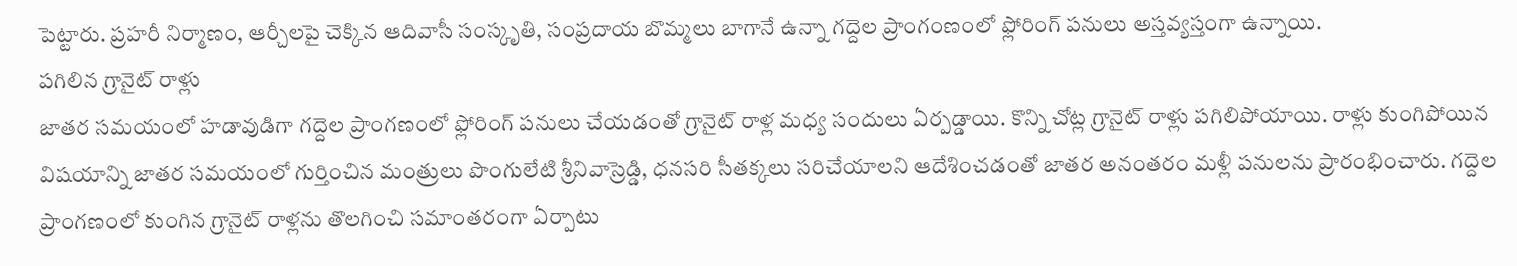పెట్టారు. ప్రహరీ నిర్మాణం, ఆర్చీలపై చెక్కిన ఆదివాసీ సంస్కృతి, సంప్రదాయ బొమ్మలు బాగానే ఉన్నా గద్దెల ప్రాంగంణంలో ఫ్లోరింగ్ పనులు అస్తవ్యస్తంగా ఉన్నాయి.
పగిలిన గ్రానైట్ రాళ్లు
జాతర సమయంలో హడావుడిగా గద్దెల ప్రాంగణంలో ఫ్లోరింగ్ పనులు చేయడంతో గ్రానైట్ రాళ్ల మధ్య సందులు ఏర్పడ్డాయి. కొన్ని చోట్ల గ్రానైట్ రాళ్లు పగిలిపోయాయి. రాళ్లు కుంగిపోయిన విషయాన్ని జాతర సమయంలో గుర్తించిన మంత్రులు పొంగులేటి శ్రీనివాస్రెడ్డి, ధనసరి సీతక్కలు సరిచేయాలని ఆదేశించడంతో జాతర అనంతరం మళ్లీ పనులను ప్రారంభించారు. గద్దెల ప్రాంగణంలో కుంగిన గ్రానైట్ రాళ్లను తొలగించి సమాంతరంగా ఏర్పాటు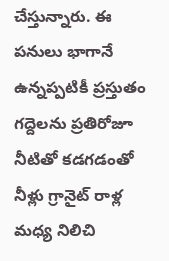చేస్తున్నారు. ఈ పనులు భాగానే ఉన్నప్పటికీ ప్రస్తుతం గద్దెలను ప్రతిరోజూ నీటితో కడగడంతో నీళ్లు గ్రానైట్ రాళ్ల మధ్య నిలిచి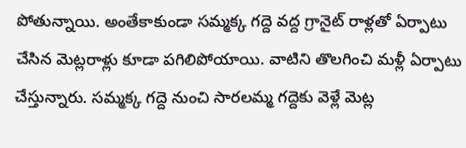పోతున్నాయి. అంతేకాకుండా సమ్మక్క గద్దె వద్ద గ్రానైట్ రాళ్లతో ఏర్పాటు చేసిన మెట్లరాళ్లు కూడా పగిలిపోయాయి. వాటిని తొలగించి మళ్లీ ఏర్పాటు చేస్తున్నారు. సమ్మక్క గద్దె నుంచి సారలమ్మ గద్దెకు వెళ్లే మెట్ల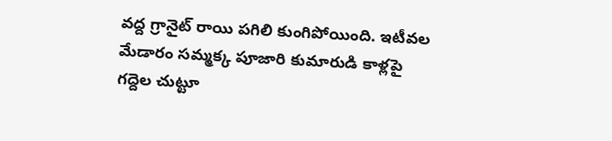వద్ద గ్రానైట్ రాయి పగిలి కుంగిపోయింది. ఇటీవల మేడారం సమ్మక్క పూజారి కుమారుడి కాళ్లపై గద్దెల చుట్టూ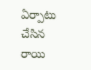ఏర్పాటు చేసిన రాయి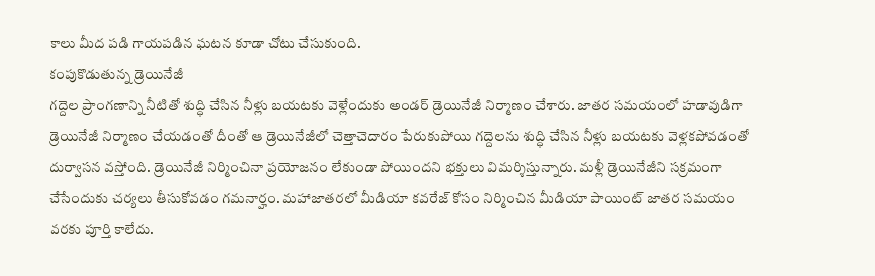కాలు మీద పడి గాయపడిన ఘటన కూడా చోటు చేసుకుంది.
కంపుకొడుతున్న డ్రెయినేజీ
గద్దెల ప్రాంగణాన్ని నీటితో శుద్ధి చేసిన నీళ్లు బయటకు వెళ్లేందుకు అండర్ డ్రెయినేజీ నిర్మాణం చేశారు. జాతర సమయంలో హడావుడిగా డ్రెయినేజీ నిర్మాణం చేయడంతో దీంతో ఆ డ్రెయినేజీలో చెత్తాచెదారం పేరుకుపోయి గద్దెలను శుద్ధి చేసిన నీళ్లు బయటకు వెళ్లకపోవడంతో దుర్వాసన వస్తోంది. డ్రెయినేజీ నిర్మించినా ప్రయోజనం లేకుండా పోయిందని భక్తులు విమర్శిస్తున్నారు. మళ్లీ డ్రెయినేజీని సక్రమంగా చేసేందుకు చర్యలు తీసుకోవడం గమనార్హం. మహాజాతరలో మీడియా కవరేజ్ కోసం నిర్మించిన మీడియా పాయింట్ జాతర సమయం వరకు పూర్తి కాలేదు.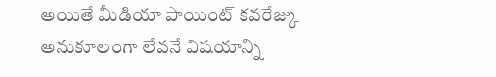అయితే మీడియా పాయింట్ కవరేజ్కు అనుకూలంగా లేవనే విషయాన్ని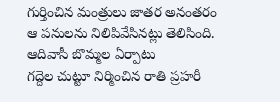గుర్తించిన మంత్రులు జాతర అనంతరం ఆ పనులను నిలిపివేసినట్లు తెలిసింది.
ఆదివాసీ బొమ్మల ఏర్పాటు
గద్దెల చుట్టూ నిర్మించిన రాతి ప్రహరీ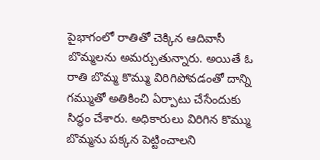పైభాగంలో రాతితో చెక్కిన ఆదివాసీ బొమ్మలను అమర్చుతున్నారు. అయితే ఓ రాతి బొమ్మ కొమ్ము విరిగిపోవడంతో దాన్ని గమ్ముతో అతికించి ఏర్పాటు చేసేందుకు సిద్ధం చేశారు. అధికారులు విరిగిన కొమ్ము బొమ్మను పక్కన పెట్టించాలని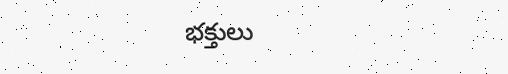భక్తులు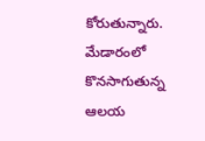కోరుతున్నారు.
మేడారంలో కొనసాగుతున్న
ఆలయ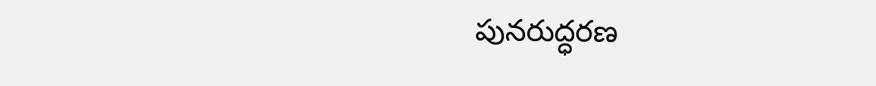పునరుద్ధరణ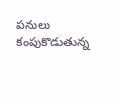పనులు
కంపుకొడుతున్న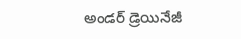అండర్ డ్రెయినేజీ